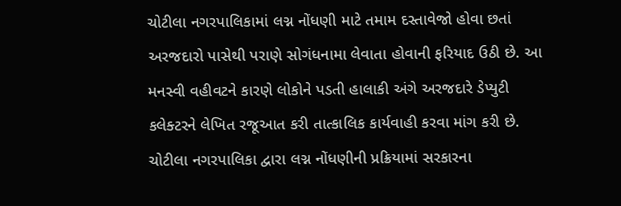ચોટીલા નગરપાલિકામાં લગ્ન નોંધણી માટે તમામ દસ્તાવેજો હોવા છતાં અરજદારો પાસેથી પરાણે સોગંધનામા લેવાતા હોવાની ફરિયાદ ઉઠી છે. આ મનસ્વી વહીવટને કારણે લોકોને પડતી હાલાકી અંગે અરજદારે ડેપ્યુટી કલેક્ટરને લેખિત રજૂઆત કરી તાત્કાલિક કાર્યવાહી કરવા માંગ કરી છે.
ચોટીલા નગરપાલિકા દ્વારા લગ્ન નોંધણીની પ્રક્રિયામાં સરકારના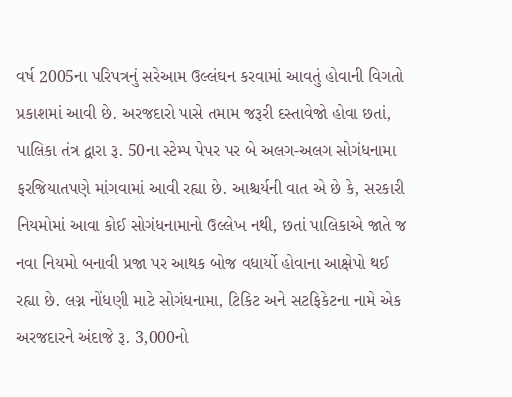વર્ષ 2005ના પરિપત્રનું સરેઆમ ઉલ્લંઘન કરવામાં આવતું હોવાની વિગતો પ્રકાશમાં આવી છે. અરજદારો પાસે તમામ જરૂરી દસ્તાવેજો હોવા છતાં, પાલિકા તંત્ર દ્વારા રૂ. 50ના સ્ટેમ્પ પેપર પર બે અલગ-અલગ સોગંધનામા ફરજિયાતપણે માંગવામાં આવી રહ્યા છે. આશ્ચર્યની વાત એ છે કે, સરકારી નિયમોમાં આવા કોઈ સોગંધનામાનો ઉલ્લેખ નથી, છતાં પાલિકાએ જાતે જ નવા નિયમો બનાવી પ્રજા પર આથક બોજ વધાર્યો હોવાના આક્ષેપો થઈ રહ્યા છે. લગ્ન નોંધણી માટે સોગંધનામા, ટિકિટ અને સટફિકેટના નામે એક અરજદારને અંદાજે રૂ. 3,000નો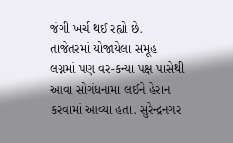જંગી ખર્ચ થઈ રહ્યો છે.
તાજેતરમાં યોજાયેલા સમૂહ લગ્નમાં પણ વર-કન્યા પક્ષ પાસેથી આવા સોગંધનામા લઈને હેરાન કરવામાં આવ્યા હતા. સુરેન્દ્રનગર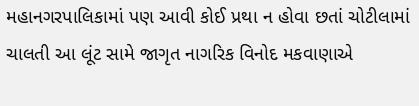મહાનગરપાલિકામાં પણ આવી કોઈ પ્રથા ન હોવા છતાં ચોટીલામાં ચાલતી આ લૂંટ સામે જાગૃત નાગરિક વિનોદ મકવાણાએ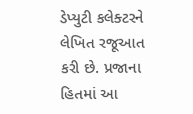ડેપ્યુટી કલેક્ટરને લેખિત રજૂઆત કરી છે. પ્રજાના હિતમાં આ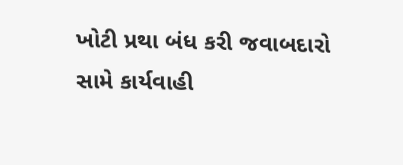ખોટી પ્રથા બંધ કરી જવાબદારો સામે કાર્યવાહી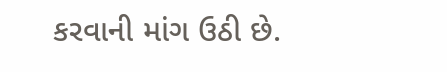કરવાની માંગ ઉઠી છે.